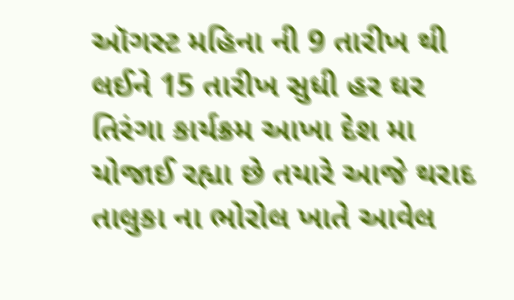ઑગસ્ટ મહિના ની 9 તારીખ થી લઈને 15 તારીખ સુધી હર ઘર તિરંગા કાર્યક્રમ આખા દેશ મા યોજાઈ રહ્યા છે તયારે આજે થરાદ તાલુકા ના ભોરોલ ખાતે આવેલ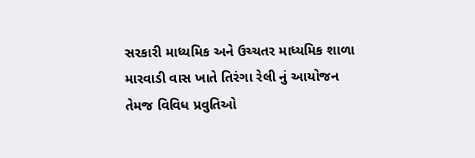સરકારી માધ્યમિક અને ઉચ્ચતર માધ્યમિક શાળા મારવાડી વાસ ખાતે તિરંગા રેલી નું આયોજન તેમજ વિવિધ પ્રવુતિઓ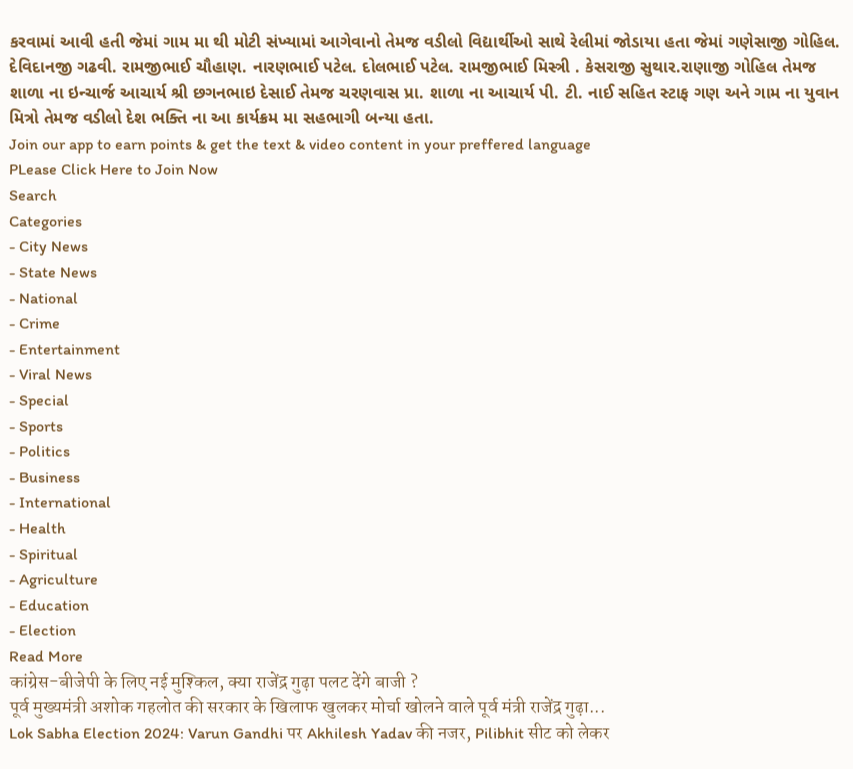કરવામાં આવી હતી જેમાં ગામ મા થી મોટી સંખ્યામાં આગેવાનો તેમજ વડીલો વિદ્યાર્થીઓ સાથે રેલીમાં જોડાયા હતા જેમાં ગણેસાજી ગોહિલ. દેવિદાનજી ગઢવી. રામજીભાઈ ચૌહાણ. નારણભાઈ પટેલ. દોલભાઈ પટેલ. રામજીભાઈ મિસ્ત્રી . કેસરાજી સુથાર.રાણાજી ગોહિલ તેમજ શાળા ના ઇન્ચાર્જ આચાર્ય શ્રી છગનભાઇ દેસાઈ તેમજ ચરણવાસ પ્રા. શાળા ના આચાર્ય પી. ટી. નાઈ સહિત સ્ટાફ ગણ અને ગામ ના યુવાન મિત્રો તેમજ વડીલો દેશ ભક્તિ ના આ કાર્યક્રમ મા સહભાગી બન્યા હતા.
Join our app to earn points & get the text & video content in your preffered language
PLease Click Here to Join Now
Search
Categories
- City News
- State News
- National
- Crime
- Entertainment
- Viral News
- Special
- Sports
- Politics
- Business
- International
- Health
- Spiritual
- Agriculture
- Education
- Election
Read More
कांग्रेस-बीजेपी के लिए नई मुश्किल, क्या राजेंद्र गुढ़ा पलट देंगे बाजी ?
पूर्व मुख्यमंत्री अशोक गहलोत की सरकार के खिलाफ खुलकर मोर्चा खोलने वाले पूर्व मंत्री राजेंद्र गुढ़ा...
Lok Sabha Election 2024: Varun Gandhi पर Akhilesh Yadav की नजर, Pilibhit सीट को लेकर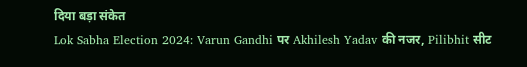दिया बड़ा संकेत
Lok Sabha Election 2024: Varun Gandhi पर Akhilesh Yadav की नजर, Pilibhit सीट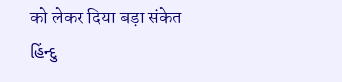को लेकर दिया बड़ा संकेत
હિંન્દુ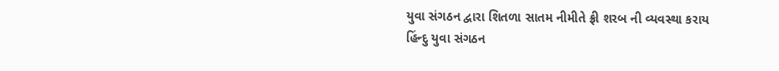યુવા સંગઠન દ્વારા શિતળા સાતમ નીમીતે ફ્રી શરબ ની વ્યવસ્થા કરાય
હિંન્દુ યુવા સંગઠન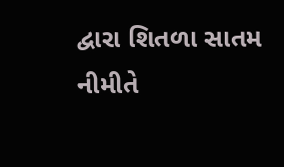દ્વારા શિતળા સાતમ નીમીતે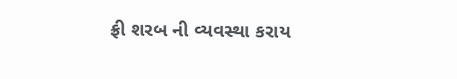ફ્રી શરબ ની વ્યવસ્થા કરાય